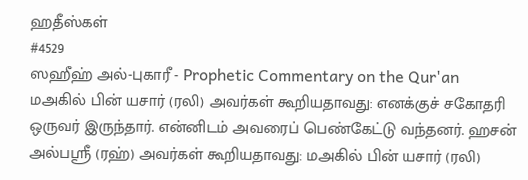ஹதீஸ்கள்
#4529
ஸஹீஹ் அல்-புகாரீ - Prophetic Commentary on the Qur'an
மஅகில் பின் யசார் (ரலி) அவர்கள் கூறியதாவது: எனக்குச் சகோதரி ஒருவர் இருந்தார். என்னிடம் அவரைப் பெண்கேட்டு வந்தனர். ஹசன் அல்பஸ்ரீ (ரஹ்) அவர்கள் கூறியதாவது: மஅகில் பின் யசார் (ரலி)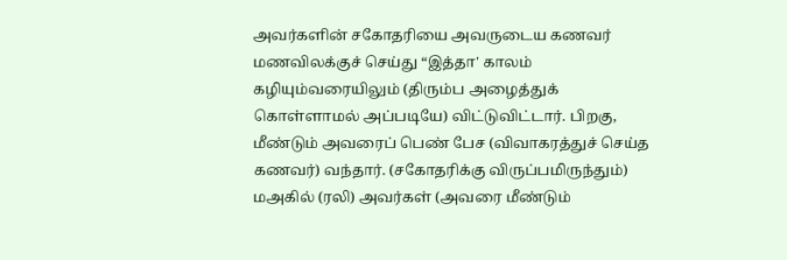அவர்களின் சகோதரியை அவருடைய கணவர் மணவிலக்குச் செய்து “இத்தா' காலம் கழியும்வரையிலும் (திரும்ப அழைத்துக் கொள்ளாமல் அப்படியே) விட்டுவிட்டார். பிறகு, மீண்டும் அவரைப் பெண் பேச (விவாகரத்துச் செய்த கணவர்) வந்தார். (சகோதரிக்கு விருப்பமிருந்தும்) மஅகில் (ரலி) அவர்கள் (அவரை மீண்டும்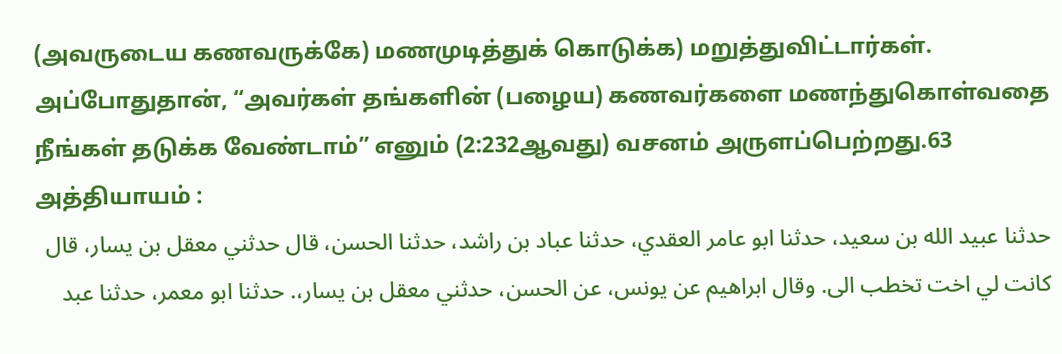(அவருடைய கணவருக்கே) மணமுடித்துக் கொடுக்க) மறுத்துவிட்டார்கள். அப்போதுதான், “அவர்கள் தங்களின் (பழைய) கணவர்களை மணந்துகொள்வதை நீங்கள் தடுக்க வேண்டாம்” எனும் (2:232ஆவது) வசனம் அருளப்பெற்றது.63 அத்தியாயம் :
حدثنا عبيد الله بن سعيد، حدثنا ابو عامر العقدي، حدثنا عباد بن راشد، حدثنا الحسن، قال حدثني معقل بن يسار، قال كانت لي اخت تخطب الى. وقال ابراهيم عن يونس، عن الحسن، حدثني معقل بن يسار،. حدثنا ابو معمر، حدثنا عبد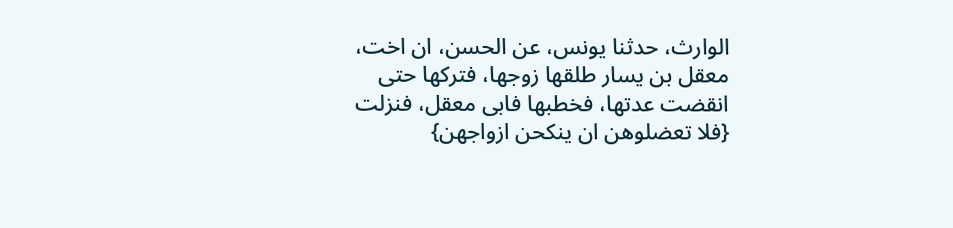الوارث، حدثنا يونس، عن الحسن، ان اخت، معقل بن يسار طلقها زوجها، فتركها حتى انقضت عدتها، فخطبها فابى معقل، فنزلت {فلا تعضلوهن ان ينكحن ازواجهن}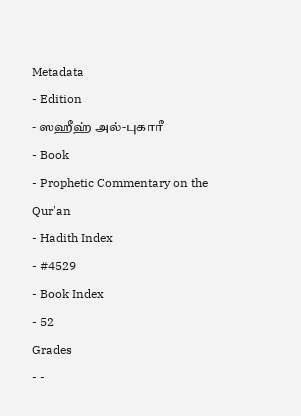Metadata
- Edition
- ஸஹீஹ் அல்-புகாரீ
- Book
- Prophetic Commentary on the Qur'an
- Hadith Index
- #4529
- Book Index
- 52
Grades
- -